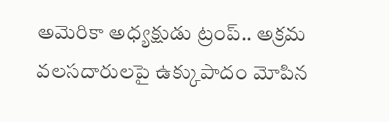అమెరికా అధ్యక్షుడు ట్రంప్.. అక్రమ వలసదారులపై ఉక్కుపాదం మోపిన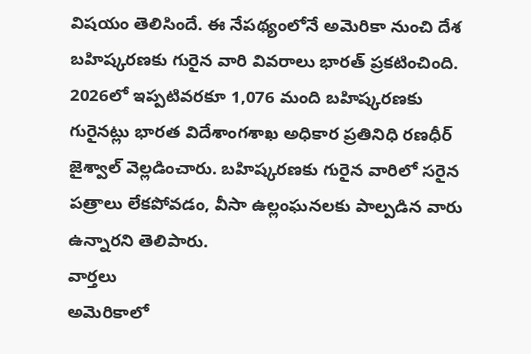విషయం తెలిసిందే. ఈ నేపథ్యంలోనే అమెరికా నుంచి దేశ బహిష్కరణకు గురైన వారి వివరాలు భారత్ ప్రకటించింది. 2026లో ఇప్పటివరకూ 1,076 మంది బహిష్కరణకు గురైనట్లు భారత విదేశాంగశాఖ అధికార ప్రతినిధి రణధీర్ జైశ్వాల్ వెల్లడించారు. బహిష్కరణకు గురైన వారిలో సరైన పత్రాలు లేకపోవడం, వీసా ఉల్లంఘనలకు పాల్పడిన వారు ఉన్నారని తెలిపారు.
వార్తలు
అమెరికాలో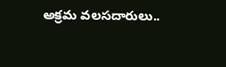అక్రమ వలసదారులు..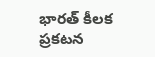భారత్ కీలక ప్రకటన